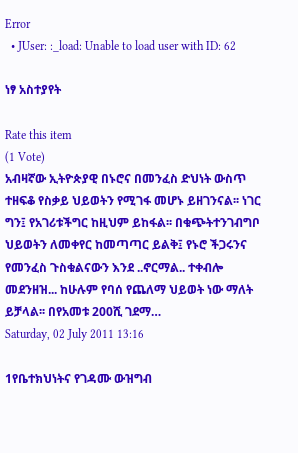Error
  • JUser: :_load: Unable to load user with ID: 62

ነፃ አስተያየት

Rate this item
(1 Vote)
አብዛኛው ኢትዮጵያዊ በኑሮና በመንፈስ ድህነት ውስጥ ተዘፍቆ የስቃይ ህይወትን የሚገፋ መሆኑ ይዘገንናል፡፡ ነገር ግን፤ የአገሪቱችግር ከዚህም ይከፋል፡፡ በቁጭትተንገብግቦ ህይወትን ለመቀየር ከመጣጣር ይልቅ፤ የኑሮ ችጋሩንና የመንፈስ ጉስቁልናውን እንደ ..ኖርማል.. ተቀብሎ መደንዘዝ... ከሁሉም የባሰ የጨለማ ህይወት ነው ማለት ይቻላል፡፡ በየአመቱ 200ሺ ገደማ…
Saturday, 02 July 2011 13:16

1የቤተክህነትና የገዳሙ ውዝግብ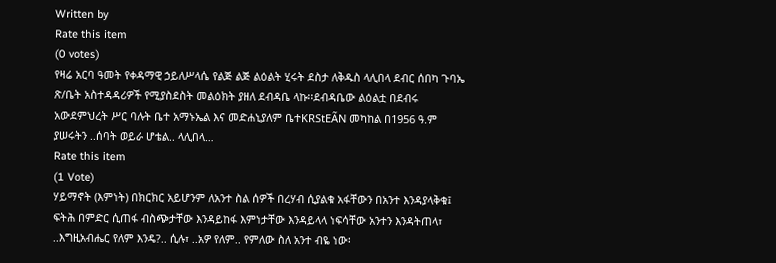Written by
Rate this item
(0 votes)
የዛሬ አርባ ዓመት የቀዳማዊ ኃይለሥላሴ የልጅ ልጅ ልዕልት ሂሩት ደስታ ለቅዱስ ላሊበላ ደብር ሰበካ ጉባኤ ጽ/ቤት አስተዳዳሪዎች የሚያስደስት መልዕክት ያዘለ ደብዳቤ ላኩ፡፡ደብዳቤው ልዕልቷ በደብሩ አውደምህረት ሥር ባሉት ቤተ አማኑኤል እና መድሐኒያለም ቤተKRStEÃN መካከል በ1956 ዓ.ም ያሠሩትን ..ሰባት ወይራ ሆቴል.. ላሊበላ…
Rate this item
(1 Vote)
ሃይማኖት (እምነት) በክርክር አይሆንም ለአንተ ስል ሰዎች በረሃብ ሲያልቁ አፋቸውን በአንተ እንዳያላቅቁ፤ ፍትሕ በምድር ሲጠፋ ብስጭታቸው እንዳይከፋ እምነታቸው እንዳይላላ ነፍሳቸው አንተን እንዳትጠላ፣ ..እግዚአብሔር የለም እንዴ?.. ሲሉ፣ ..አዎ የለም.. የምለው ስለ አንተ ብዬ ነው፡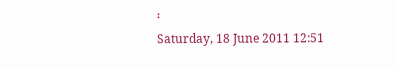፡
Saturday, 18 June 2011 12:51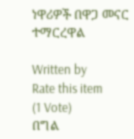ነዋሪዎች በዋጋ መናር ተማርረዋል

Written by
Rate this item
(1 Vote)
በግል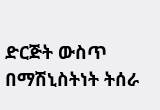ድርጅት ውስጥ በማሽኒስትነት ትሰራ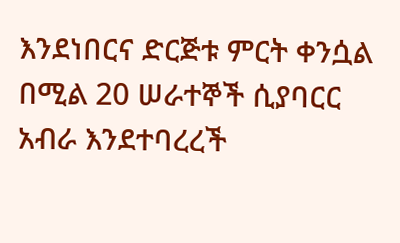እንደነበርና ድርጅቱ ምርት ቀንሷል በሚል 20 ሠራተኞች ሲያባርር አብራ እንደተባረረች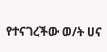የተናገረችው ወ/ት ሀና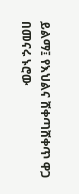ይልማ፤ የእህልና ሸቀጣሸቀጥ ዋጋ በመናሩ ኑሮው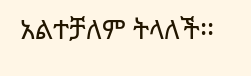አልተቻለም ትላለች፡፡